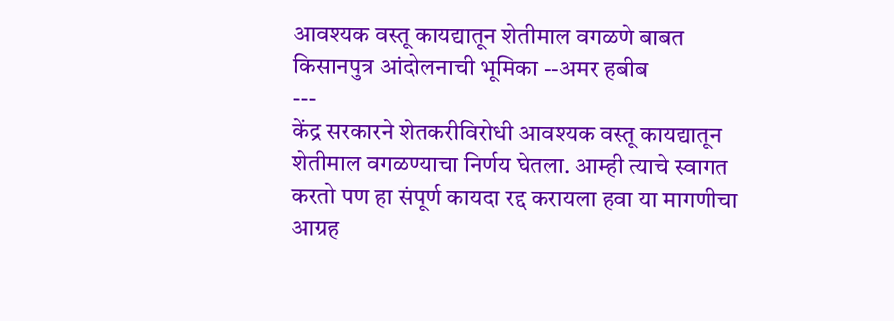आवश्यक वस्तू कायद्यातून शेतीमाल वगळणे बाबत
किसानपुत्र आंदोलनाची भूमिका --अमर हबीब
---
केंद्र सरकारने शेतकरीविरोधी आवश्यक वस्तू कायद्यातून शेतीमाल वगळण्याचा निर्णय घेतला. आम्ही त्याचे स्वागत करतो पण हा संपूर्ण कायदा रद्द करायला हवा या मागणीचा आग्रह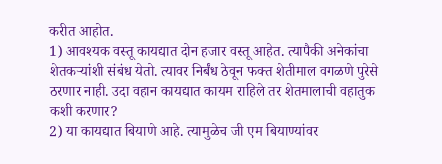करीत आहोत.
1) आवश्यक वस्तू कायद्यात दोन हजार वस्तू आहेत. त्यापैकी अनेकांचा शेतकऱ्यांशी संबंध येतो. त्यावर निर्बंध ठेवून फक्त शेतीमाल वगळणे पुरेसे ठरणार नाही. उदा वहान कायद्यात कायम राहिले तर शेतमालाची वहातुक कशी करणार?
2) या कायद्यात बियाणे आहे. त्यामुळेच जी एम बियाण्यांवर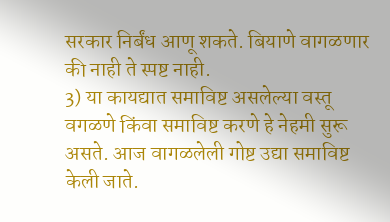सरकार निर्बंध आणू शकते. बियाणे वागळणार की नाही ते स्पष्ट नाही.
3) या कायद्यात समाविष्ट असलेल्या वस्तू वगळणे किंवा समाविष्ट करणे हे नेहमी सुरू असते. आज वागळलेली गोष्ट उद्या समाविष्ट केली जाते.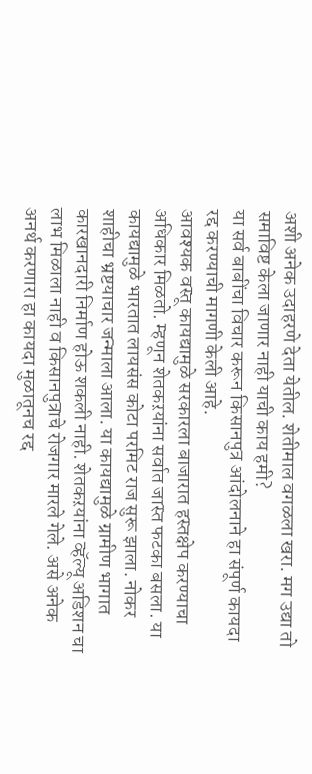अशी अनेक उदाहरणे देता येतील. शेतीमाल वगळला खरा. मग उद्या तो समाविष्ट केला जाणार नाही याची काय हमी?
या सर्व बाबींचा विचार करून किसानपुत्र आंदोलनाने हा संपूर्ण कायदा रद्द करण्याची मागणी केली आहे.
आवश्यक वस्तू कायद्यामुळे सरकारला बाजारात हस्तक्षेप करण्याचा अधिकार मिळतो. म्हणून शेतकऱयांना सर्वात जास्त फटका बसला. या कायद्यामुळे भारतात लायसंस कोटा परमिट राज सुरू झाला. नोकर शाहीचा भ्रष्टयाचार जन्माला आला. या कायद्यामुळे ग्रामीण भागात कारखानदारी निर्माण होऊ शकली नाही. शेतकऱयांना व्हॅल्यू अडिशन चा लाभ मिळाला नाही व किसानपुत्राचे रोजगार मारले गेले. असे अनेक अनर्थ करणारा हा कायदा मुळातूनच रद्द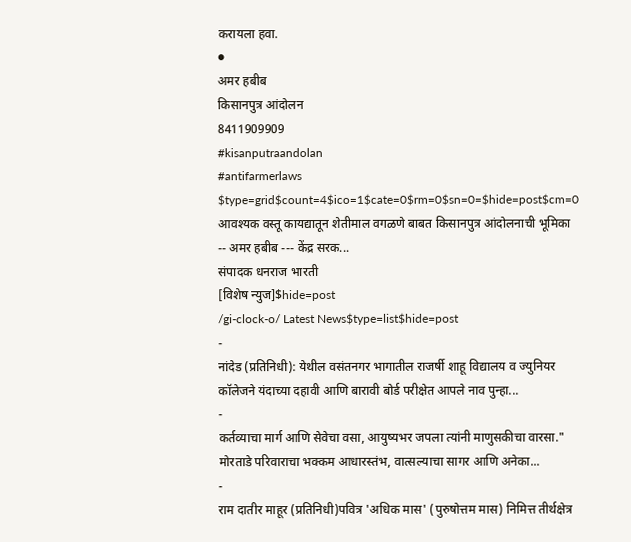करायला हवा.
●
अमर हबीब
किसानपुत्र आंदोलन
8411909909
#kisanputraandolan
#antifarmerlaws
$type=grid$count=4$ico=1$cate=0$rm=0$sn=0=$hide=post$cm=0
आवश्यक वस्तू कायद्यातून शेतीमाल वगळणे बाबत किसानपुत्र आंदोलनाची भूमिका -- अमर हबीब --- केंद्र सरक...
संपादक धनराज भारती
[विशेष न्युज]$hide=post
/gi-clock-o/ Latest News$type=list$hide=post
-
नांदेड (प्रतिनिधी): येथील वसंतनगर भागातील राजर्षी शाहू विद्यालय व ज्युनियर कॉलेजने यंदाच्या दहावी आणि बारावी बोर्ड परीक्षेत आपले नाव पुन्हा...
-
कर्तव्याचा मार्ग आणि सेवेचा वसा, आयुष्यभर जपला त्यांनी माणुसकीचा वारसा." मोरताडे परिवाराचा भक्कम आधारस्तंभ, वात्सल्याचा सागर आणि अनेका...
-
राम दातीर माहूर (प्रतिनिधी)पवित्र 'अधिक मास' (पुरुषोत्तम मास) निमित्त तीर्थक्षेत्र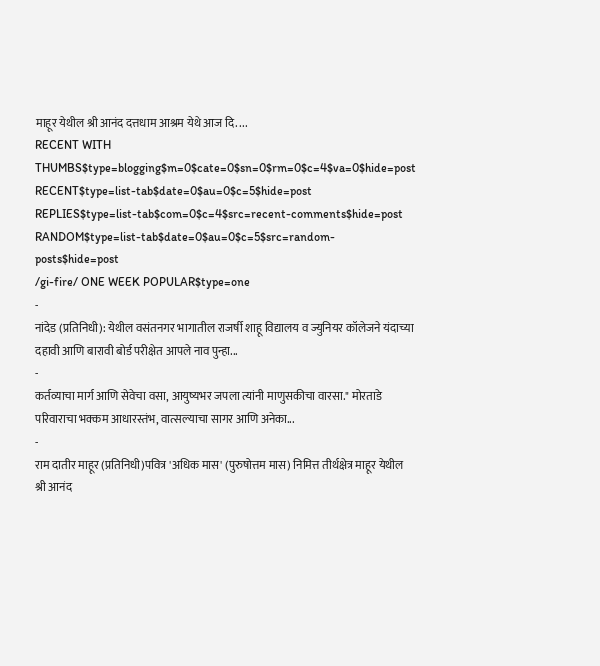माहूर येथील श्री आनंद दत्तधाम आश्रम येथे आज दि. ...
RECENT WITH THUMBS$type=blogging$m=0$cate=0$sn=0$rm=0$c=4$va=0$hide=post
RECENT$type=list-tab$date=0$au=0$c=5$hide=post
REPLIES$type=list-tab$com=0$c=4$src=recent-comments$hide=post
RANDOM$type=list-tab$date=0$au=0$c=5$src=random-posts$hide=post
/gi-fire/ ONE WEEK POPULAR$type=one
-
नांदेड (प्रतिनिधी): येथील वसंतनगर भागातील राजर्षी शाहू विद्यालय व ज्युनियर कॉलेजने यंदाच्या दहावी आणि बारावी बोर्ड परीक्षेत आपले नाव पुन्हा...
-
कर्तव्याचा मार्ग आणि सेवेचा वसा, आयुष्यभर जपला त्यांनी माणुसकीचा वारसा." मोरताडे परिवाराचा भक्कम आधारस्तंभ, वात्सल्याचा सागर आणि अनेका...
-
राम दातीर माहूर (प्रतिनिधी)पवित्र 'अधिक मास' (पुरुषोत्तम मास) निमित्त तीर्थक्षेत्र माहूर येथील श्री आनंद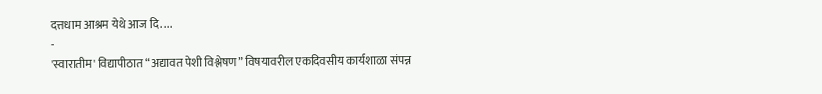दत्तधाम आश्रम येथे आज दि. ...
-
'स्वारातीम' विद्यापीठात “अद्यावत पेशी विश्लेषण” विषयावरील एकदिवसीय कार्यशाळा संपन्न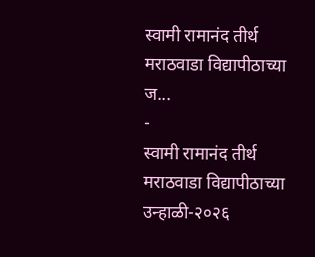स्वामी रामानंद तीर्थ मराठवाडा विद्यापीठाच्या ज...
-
स्वामी रामानंद तीर्थ मराठवाडा विद्यापीठाच्या उन्हाळी-२०२६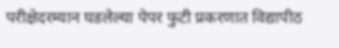परीक्षेदरम्यान घडलेल्या पेपर फुटी प्रकरणात विद्यापीठ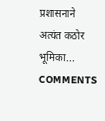प्रशासनाने अत्यंत कठोर भूमिका...
COMMENTS